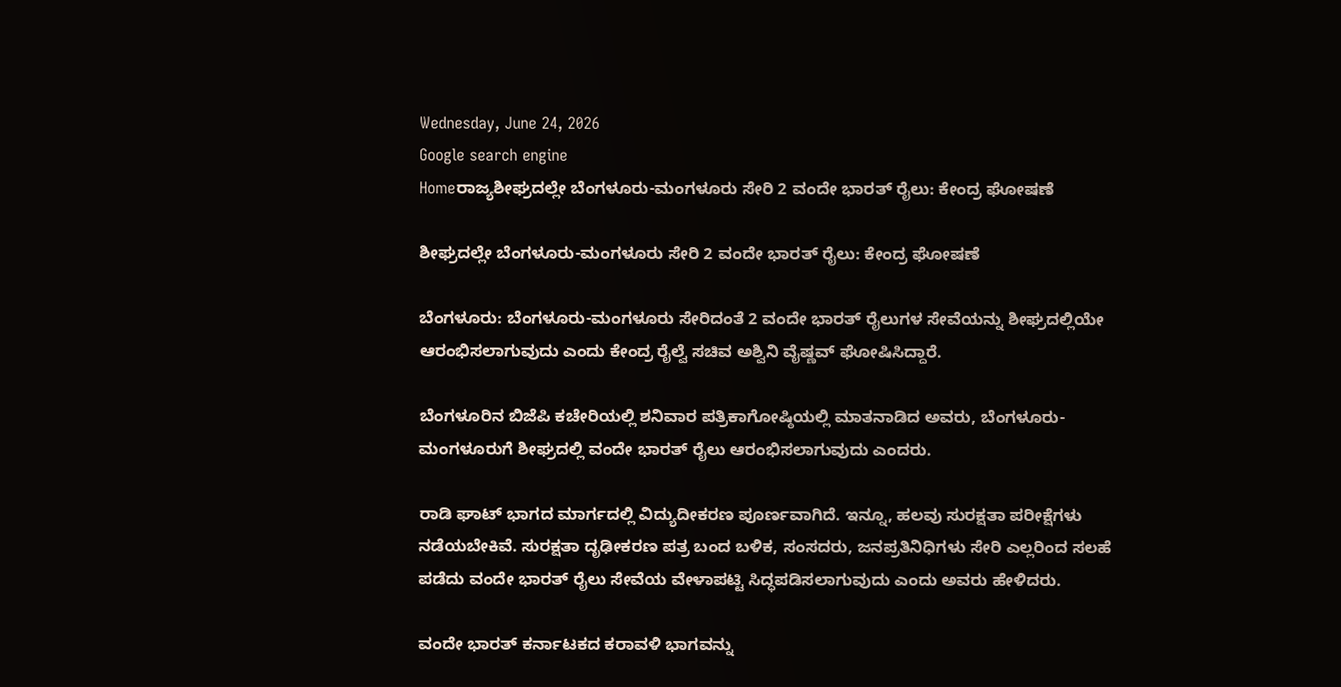Wednesday, June 24, 2026
Google search engine
Homeರಾಜ್ಯಶೀಘ್ರದಲ್ಲೇ ಬೆಂಗಳೂರು-ಮಂಗಳೂರು ಸೇರಿ 2 ವಂದೇ ಭಾರತ್ ರೈಲು: ಕೇಂದ್ರ ಘೋಷಣೆ

ಶೀಘ್ರದಲ್ಲೇ ಬೆಂಗಳೂರು-ಮಂಗಳೂರು ಸೇರಿ 2 ವಂದೇ ಭಾರತ್ ರೈಲು: ಕೇಂದ್ರ ಘೋಷಣೆ

ಬೆಂಗಳೂರು: ಬೆಂಗಳೂರು-ಮಂಗಳೂರು ಸೇರಿದಂತೆ 2 ವಂದೇ ಭಾರತ್ ರೈಲುಗಳ ಸೇವೆಯನ್ನು ಶೀಘ್ರದಲ್ಲಿಯೇ ಆರಂಭಿಸಲಾಗುವುದು ಎಂದು ಕೇಂದ್ರ ರೈಲ್ವೆ ಸಚಿವ ಅಶ್ವಿನಿ ವೈಷ್ಣವ್ ಘೋಷಿಸಿದ್ದಾರೆ.

ಬೆಂಗಳೂರಿನ ಬಿಜೆಪಿ ಕಚೇರಿಯಲ್ಲಿ ಶನಿವಾರ ಪತ್ರಿಕಾಗೋಷ್ಠಿಯಲ್ಲಿ ಮಾತನಾಡಿದ ಅವರು, ಬೆಂಗಳೂರು-ಮಂಗಳೂರುಗೆ ಶೀಘ್ರದಲ್ಲಿ ವಂದೇ ಭಾರತ್ ರೈಲು ಆರಂಭಿಸಲಾಗುವುದು ಎಂದರು.

ರಾಡಿ ಘಾಟ್ ಭಾಗದ ಮಾರ್ಗದಲ್ಲಿ ವಿದ್ಯುದೀಕರಣ ಪೂರ್ಣವಾಗಿದೆ. ಇನ್ನೂ, ಹಲವು ಸುರಕ್ಷತಾ ಪರೀಕ್ಷೆಗಳು ನಡೆಯಬೇಕಿವೆ. ಸುರಕ್ಷತಾ ದೃಢೀಕರಣ ಪತ್ರ ಬಂದ ಬಳಿಕ, ಸಂಸದರು, ಜನಪ್ರತಿನಿಧಿಗಳು ಸೇರಿ ಎಲ್ಲರಿಂದ ಸಲಹೆ ಪಡೆದು ವಂದೇ ಭಾರತ್ ರೈಲು ಸೇವೆಯ ವೇಳಾಪಟ್ಟಿ ಸಿದ್ಧಪಡಿಸಲಾಗುವುದು ಎಂದು ಅವರು ಹೇಳಿದರು.

ವಂದೇ ಭಾರತ್ ಕರ್ನಾಟಕದ ಕರಾವಳಿ ಭಾಗವನ್ನು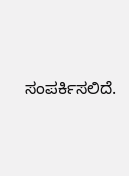ಸಂಪರ್ಕಿಸಲಿದೆ.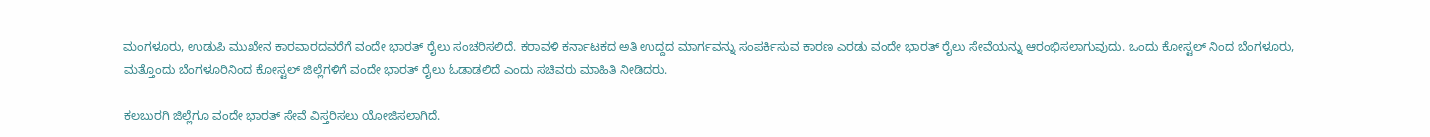ಮಂಗಳೂರು, ಉಡುಪಿ ಮುಖೇನ ಕಾರವಾರದವರೆಗೆ ವಂದೇ ಭಾರತ್ ರೈಲು ಸಂಚರಿಸಲಿದೆ. ಕರಾವಳಿ ಕರ್ನಾಟಕದ ಅತಿ ಉದ್ದದ ಮಾರ್ಗವನ್ನು ಸಂಪರ್ಕಿಸುವ ಕಾರಣ ಎರಡು ವಂದೇ ಭಾರತ್ ರೈಲು ಸೇವೆಯನ್ನು ಆರಂಭಿಸಲಾಗುವುದು. ಒಂದು ಕೋಸ್ಟಲ್ ನಿಂದ ಬೆಂಗಳೂರು, ಮತ್ತೊಂದು ಬೆಂಗಳೂರಿನಿಂದ ಕೋಸ್ಟಲ್ ಜಿಲ್ಲೆಗಳಿಗೆ ವಂದೇ ಭಾರತ್ ರೈಲು ಓಡಾಡಲಿದೆ ಎಂದು ಸಚಿವರು ಮಾಹಿತಿ ನೀಡಿದರು.

ಕಲಬುರಗಿ ಜಿಲ್ಲೆಗೂ ವಂದೇ ಭಾರತ್ ಸೇವೆ ವಿಸ್ತರಿಸಲು ಯೋಜಿಸಲಾಗಿದೆ.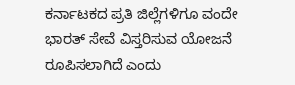ಕರ್ನಾಟಕದ ಪ್ರತಿ ಜಿಲ್ಲೆಗಳಿಗೂ ವಂದೇ ಭಾರತ್ ಸೇವೆ ವಿಸ್ತರಿಸುವ ಯೋಜನೆ ರೂಪಿಸಲಾಗಿದೆ ಎಂದು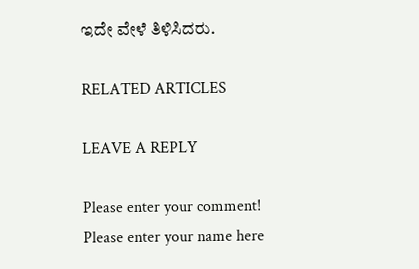ಇದೇ ವೇಳೆ ತಿಳಿಸಿದರು.

RELATED ARTICLES

LEAVE A REPLY

Please enter your comment!
Please enter your name here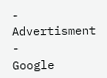- Advertisment -
Google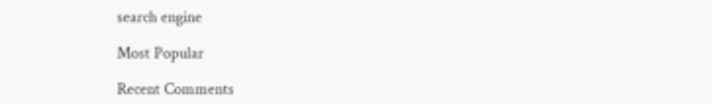search engine

Most Popular

Recent Comments